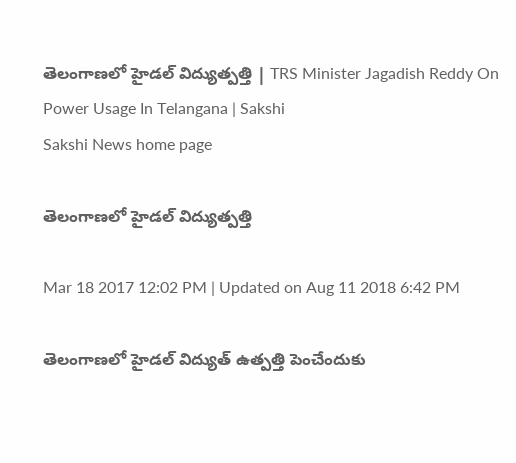తెలంగాణలో హైడల్‌ విద్యుత్పత్తి | TRS Minister Jagadish Reddy On Power Usage In Telangana | Sakshi
Sakshi News home page

తెలంగాణలో హైడల్‌ విద్యుత్పత్తి

Mar 18 2017 12:02 PM | Updated on Aug 11 2018 6:42 PM

తెలంగాణలో హైడల్ విద్యుత్ ఉత్పత్తి పెంచేందుకు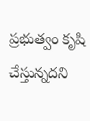ప్రభుత్వం కృషి చేస్తున్నదని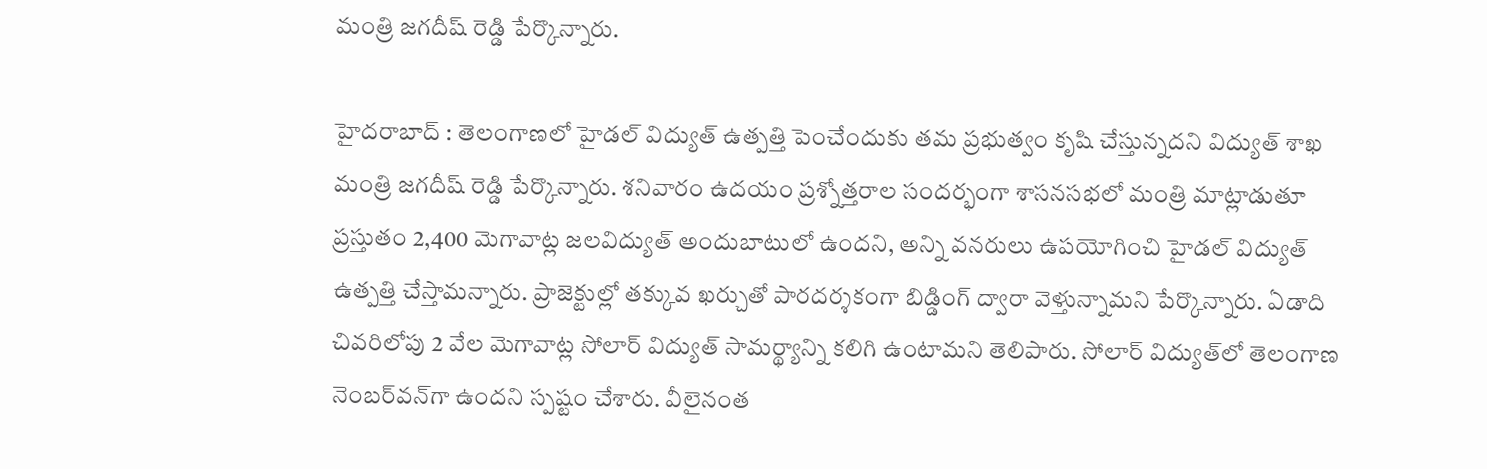మంత్రి జగదీష్ రెడ్డి పేర్కొన్నారు.

హైదరాబాద్ : తెలంగాణలో హైడల్ విద్యుత్ ఉత్పత్తి పెంచేందుకు తమ ప్రభుత్వం కృషి చేస్తున్నదని విద్యుత్ శాఖ మంత్రి జగదీష్ రెడ్డి పేర్కొన్నారు. శనివారం ఉదయం ప్రశ్నోత్తరాల సందర్భంగా శాసనసభలో మంత్రి మాట్లాడుతూ ప్రస్తుతం 2,400 మెగావాట్ల జలవిద్యుత్ అందుబాటులో ఉందని, అన్ని వనరులు ఉపయోగించి హైడల్ విద్యుత్ ఉత్పత్తి చేస్తామన్నారు. ప్రాజెక్టుల్లో తక్కువ ఖర్చుతో పారదర్శకంగా బిడ్డింగ్ ద్వారా వెళ్తున్నామని పేర్కొన్నారు. ఏడాది చివరిలోపు 2 వేల మెగావాట్ల సోలార్ విద్యుత్ సామర్థ్యాన్ని కలిగి ఉంటామని తెలిపారు. సోలార్ విద్యుత్‌లో తెలంగాణ నెంబర్‌వన్‌గా ఉందని స్పష్టం చేశారు. వీలైనంత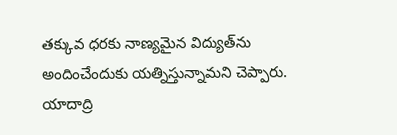తక్కువ ధరకు నాణ్యమైన విద్యుత్‌ను అందించేందుకు యత్నిస్తున్నామని చెప్పారు. యాదాద్రి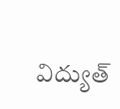విద్యుత్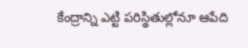కేంద్రాన్ని ఎట్టి పరిస్థితుల్లోనూ ఆపేది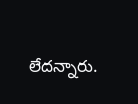లేదన్నారు.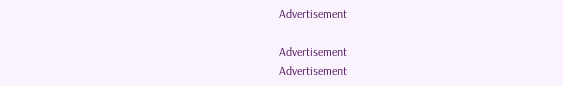Advertisement

Advertisement
Advertisement